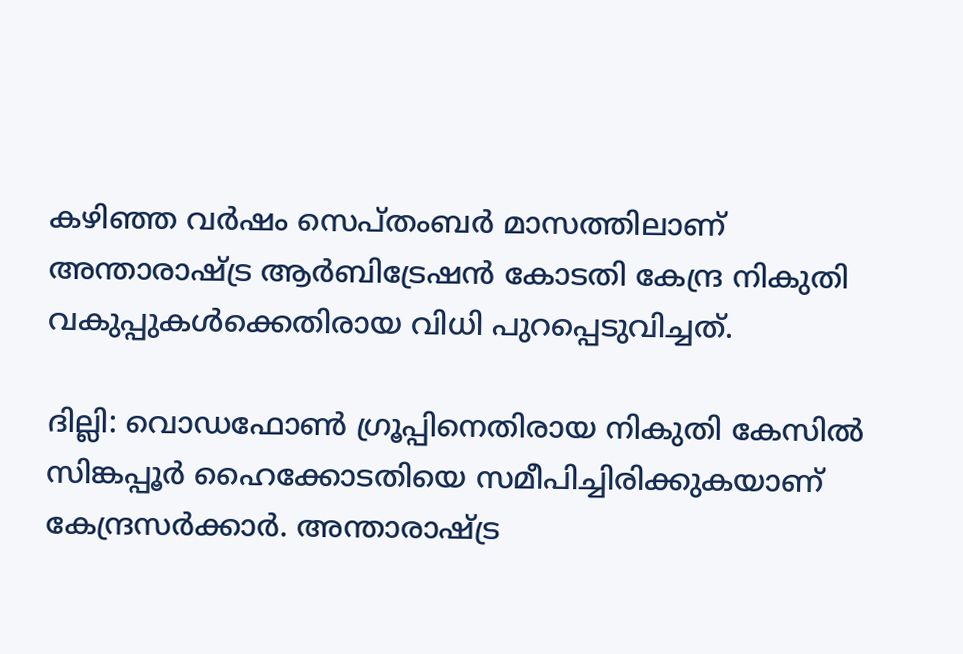കഴിഞ്ഞ വർഷം സെപ്തംബർ മാസത്തിലാണ് അന്താരാഷ്ട്ര ആർബിട്രേഷൻ കോടതി കേന്ദ്ര നികുതി വകുപ്പുകൾക്കെതിരായ വിധി പുറപ്പെടുവിച്ചത്.

ദില്ലി: വൊഡഫോൺ ഗ്രൂപ്പിനെതിരായ നികുതി കേസിൽ സിങ്കപ്പൂർ ഹൈക്കോടതിയെ സമീപിച്ചിരിക്കുകയാണ് കേന്ദ്രസർക്കാർ. അന്താരാഷ്ട്ര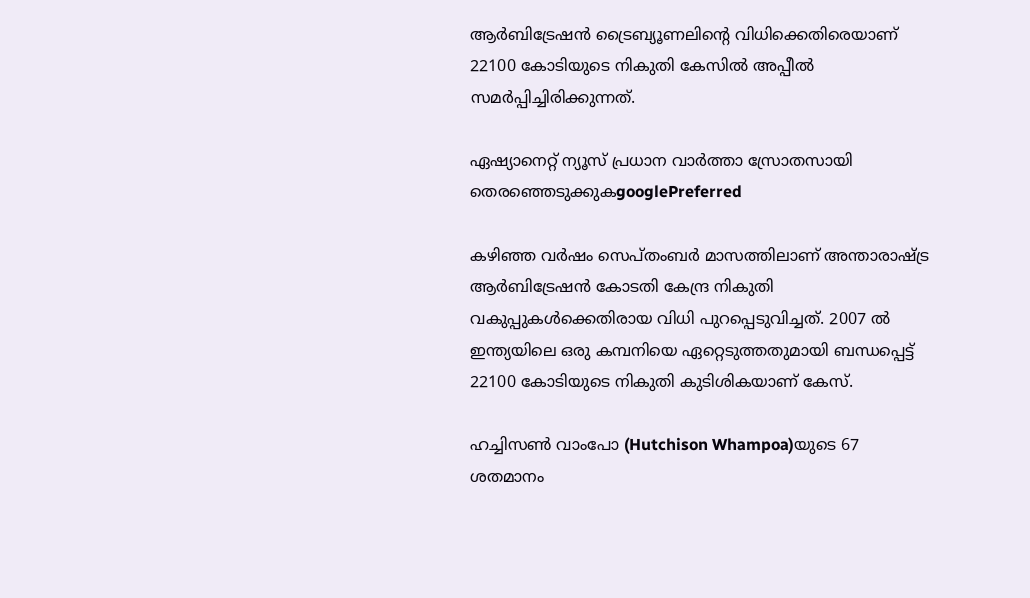ആർബിട്രേഷൻ ട്രൈബ്യൂണലിന്റെ വിധിക്കെതിരെയാണ് 22100 കോടിയുടെ നികുതി കേസിൽ അപ്പീൽ സമർപ്പിച്ചിരിക്കുന്നത്.

ഏഷ്യാനെറ്റ് ന്യൂസ് പ്രധാന വാർത്താ സ്രോതസായി തെരഞ്ഞെടുക്കുകgooglePreferred

കഴിഞ്ഞ വർഷം സെപ്തംബർ മാസത്തിലാണ് അന്താരാഷ്ട്ര ആർബിട്രേഷൻ കോടതി കേന്ദ്ര നികുതി വകുപ്പുകൾക്കെതിരായ വിധി പുറപ്പെടുവിച്ചത്. 2007 ൽ ഇന്ത്യയിലെ ഒരു കമ്പനിയെ ഏറ്റെടുത്തതുമായി ബന്ധപ്പെട്ട് 22100 കോടിയുടെ നികുതി കുടിശികയാണ് കേസ്.

ഹച്ചിസൺ വാംപോ (Hutchison Whampoa)യുടെ 67 ശതമാനം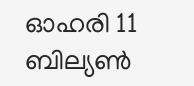ഓഹരി 11 ബില്യൺ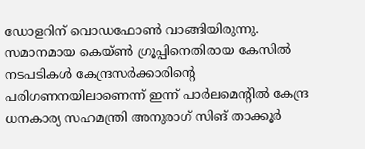ഡോളറിന് വൊഡഫോൺ വാങ്ങിയിരുന്നു. സമാനമായ കെയ്ൺ ഗ്രൂപ്പിനെതിരായ കേസിൽ നടപടികൾ കേന്ദ്രസർക്കാരിന്റെ പരിഗണനയിലാണെന്ന് ഇന്ന് പാർലമെന്റിൽ കേന്ദ്ര ധനകാര്യ സഹമന്ത്രി അനുരാഗ് സിങ് താക്കൂർ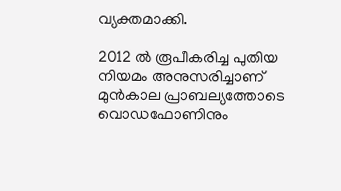വ്യക്തമാക്കി.

2012 ൽ രൂപീകരിച്ച പുതിയ നിയമം അനുസരിച്ചാണ് മുൻകാല പ്രാബല്യത്തോടെ വൊഡഫോണിനും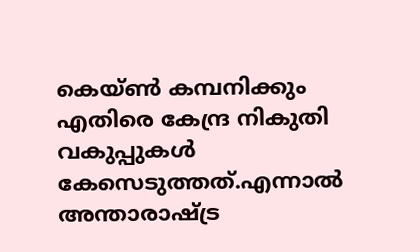കെയ്ൺ കമ്പനിക്കും എതിരെ കേന്ദ്ര നികുതി വകുപ്പുകൾ കേസെടുത്തത്.എന്നാൽ അന്താരാഷ്ട്ര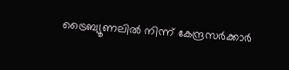ട്രൈബ്യൂണലിൽ നിന്ന് കേന്ദ്രസർക്കാർ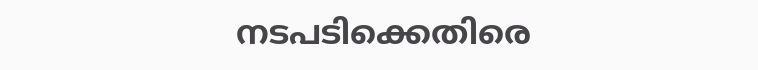നടപടിക്കെതിരെ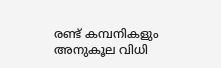രണ്ട് കമ്പനികളും അനുകൂല വിധി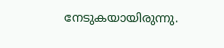നേടുകയായിരുന്നു.